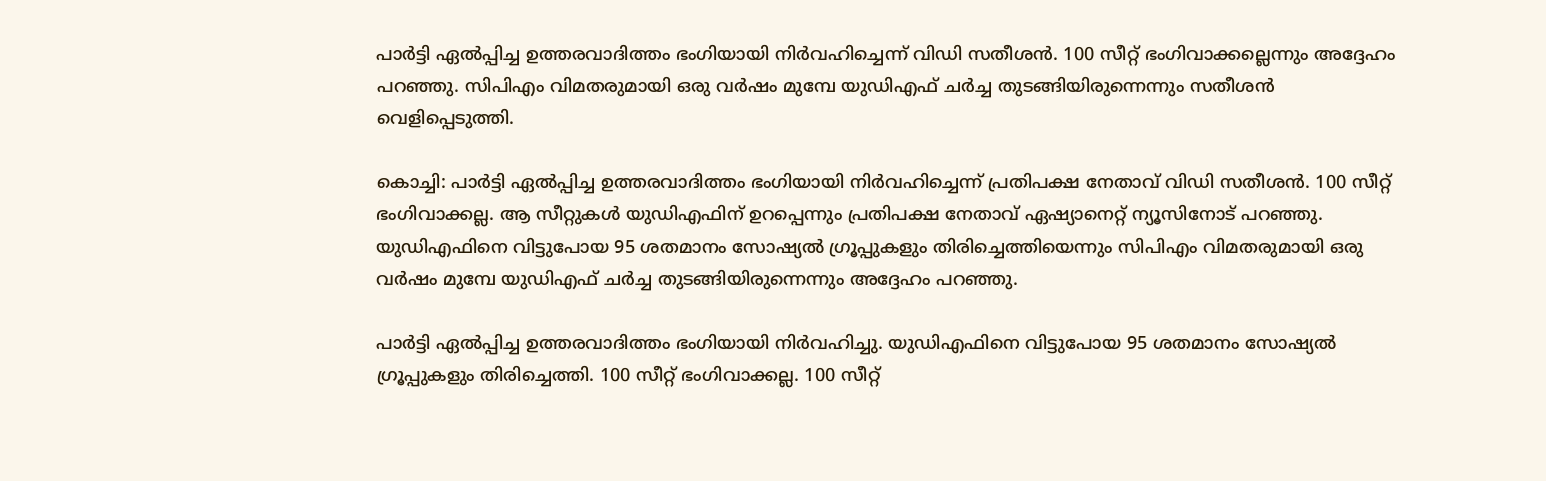പാർട്ടി ഏൽപ്പിച്ച ഉത്തരവാദിത്തം ഭംഗിയായി നിർവഹിച്ചെന്ന് വിഡി സതീശൻ. 100 സീറ്റ് ഭംഗിവാക്കല്ലെന്നും അദ്ദേഹം പറഞ്ഞു. സിപിഎം വിമതരുമായി ഒരു വർഷം മുമ്പേ യുഡിഎഫ് ചർച്ച തുടങ്ങിയിരുന്നെന്നും സതീശൻ വെളിപ്പെടുത്തി.

കൊച്ചി: പാർട്ടി ഏൽപ്പിച്ച ഉത്തരവാദിത്തം ഭംഗിയായി നിർവഹിച്ചെന്ന് പ്രതിപക്ഷ നേതാവ് വിഡി സതീശൻ. 100 സീറ്റ് ഭംഗിവാക്കല്ല. ആ സീറ്റുകൾ യുഡിഎഫിന് ഉറപ്പെന്നും പ്രതിപക്ഷ നേതാവ് ഏഷ്യാനെറ്റ് ന്യൂസിനോട് പറഞ്ഞു. യുഡിഎഫിനെ വിട്ടുപോയ 95 ശതമാനം സോഷ്യൽ ഗ്രൂപ്പുകളും തിരിച്ചെത്തിയെന്നും സിപിഎം വിമതരുമായി ഒരു വർഷം മുമ്പേ യുഡിഎഫ് ചർച്ച തുടങ്ങിയിരുന്നെന്നും അദ്ദേഹം പറ‍ഞ്ഞു.

പാർട്ടി ഏൽപ്പിച്ച ഉത്തരവാദിത്തം ഭംഗിയായി നിർവഹിച്ചു. യുഡിഎഫിനെ വിട്ടുപോയ 95 ശതമാനം സോഷ്യൽ ഗ്രൂപ്പുകളും തിരിച്ചെത്തി. 100 സീറ്റ് ഭംഗിവാക്കല്ല. 100 സീറ്റ്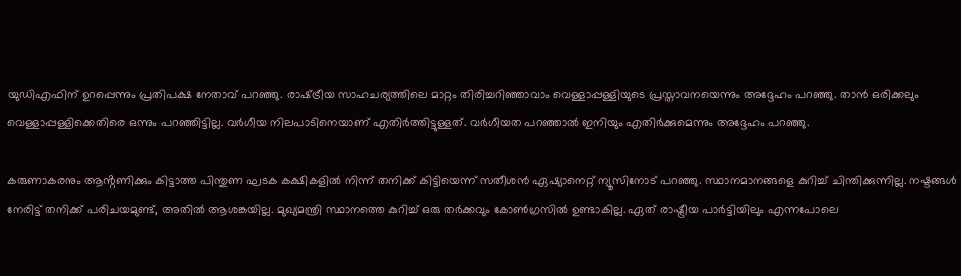യുഡിഎഫിന് ഉറപ്പെന്നും പ്രതിപക്ഷ നേതാവ് പറഞ്ഞു. രാഷ്‌ട്രീയ സാഹചര്യത്തിലെ മാറ്റം തിരിച്ചറിഞ്ഞാവാം വെള്ളാപ്പള്ളിയുടെ പ്രസ്താവനയെന്നും അദ്ദേഹം പറഞ്ഞു. താൻ ഒരിക്കലും വെള്ളാപ്പള്ളിക്കെതിരെ ഒന്നും പറഞ്ഞിട്ടില്ല. വർഗീയ നിലപാടിനെയാണ് എതിർത്തിട്ടുള്ളത്. വർഗീയത പറഞ്ഞാൽ ഇനിയും എതിർക്കുമെന്നും അദ്ദേഹം പറഞ്ഞു.

കരുണാകരനും ആൻ്റണിക്കും കിട്ടാത്ത പിന്തുണ ഘടക കക്ഷികളിൽ നിന്ന് തനിക്ക് കിട്ടിയെന്ന് സതീശൻ ഏഷ്യാനെറ്റ് ന്യൂസിനോട് പറഞ്ഞു. സ്ഥാനമാനങ്ങളെ കുറിച്ച് ചിന്തിക്കുന്നില്ല. നഷ്ടങ്ങൾ നേരിട്ട് തനിക്ക് പരിചയമുണ്ട്, അതിൽ ആശങ്കയില്ല. മുഖ്യമന്ത്രി സ്ഥാനത്തെ കുറിച്ച് ഒരു തർക്കവും കോൺഗ്രസിൽ ഉണ്ടാകില്ല. ഏത് രാഷ്ട്രീയ പാർട്ടിയിലും എന്നപോലെ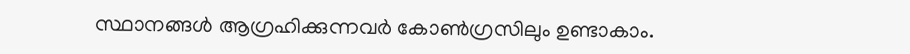സ്ഥാനങ്ങൾ ആഗ്രഹിക്കുന്നവർ കോൺഗ്രസിലും ഉണ്ടാകാം.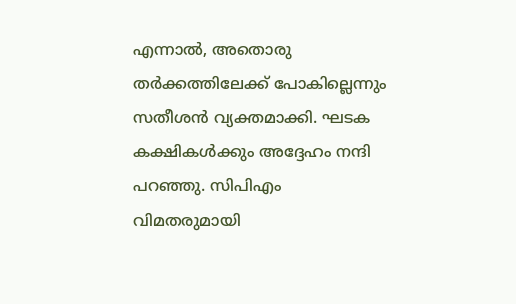എന്നാൽ, അതൊരു തർക്കത്തിലേക്ക് പോകില്ലെന്നും സതീശൻ വ്യക്തമാക്കി. ഘടക കക്ഷികൾക്കും അദ്ദേഹം നന്ദി പറഞ്ഞു. സിപിഎം വിമതരുമായി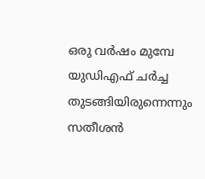ഒരു വർഷം മുമ്പേ യുഡിഎഫ് ചർച്ച തുടങ്ങിയിരുന്നെന്നും സതീശൻ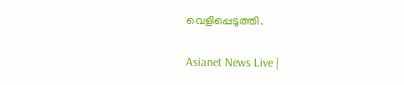വെളിപ്പെടുത്തി.

Asianet News Live |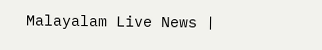Malayalam Live News |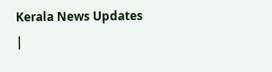Kerala News Updates |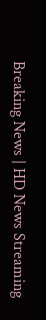Breaking News | HD News Streaming